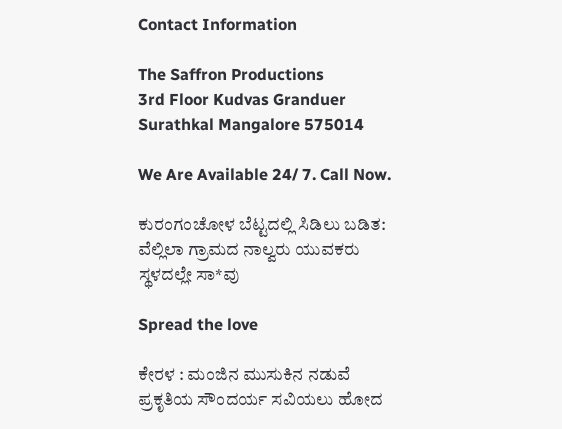Contact Information

The Saffron Productions
3rd Floor Kudvas Granduer
Surathkal Mangalore 575014

We Are Available 24/ 7. Call Now.

ಕುರಂಗಂಚೋಳ ಬೆಟ್ಟದಲ್ಲಿ ಸಿಡಿಲು ಬಡಿತ: ವೆಲ್ಲಿಲಾ ಗ್ರಾಮದ ನಾಲ್ವರು ಯುವಕರು ಸ್ಥಳದಲ್ಲೇ ಸಾ*ವು

Spread the love

ಕೇರಳ : ಮಂಜಿನ ಮುಸುಕಿನ ನಡುವೆ ಪ್ರಕೃತಿಯ ಸೌಂದರ್ಯ ಸವಿಯಲು ಹೋದ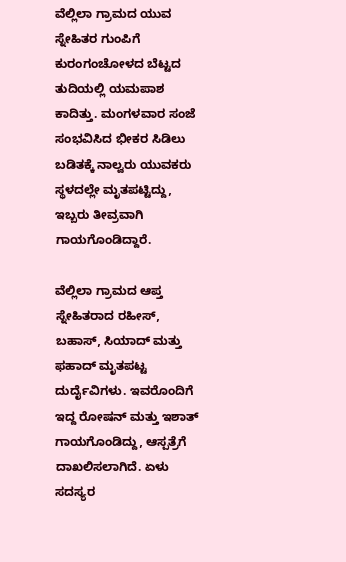ವೆಲ್ಲಿಲಾ ಗ್ರಾಮದ ಯುವ ಸ್ನೇಹಿತರ ಗುಂಪಿಗೆ ಕುರಂಗಂಚೋಳದ ಬೆಟ್ಟದ ತುದಿಯಲ್ಲಿ ಯಮಪಾಶ ಕಾದಿತ್ತು. ಮಂಗಳವಾರ ಸಂಜೆ ಸಂಭವಿಸಿದ ಭೀಕರ ಸಿಡಿಲು ಬಡಿತಕ್ಕೆ ನಾಲ್ವರು ಯುವಕರು ಸ್ಥಳದಲ್ಲೇ ಮೃತಪಟ್ಟಿದ್ದು, ಇಬ್ಬರು ತೀವ್ರವಾಗಿ ಗಾಯಗೊಂಡಿದ್ದಾರೆ.

ವೆಲ್ಲಿಲಾ ಗ್ರಾಮದ ಆಪ್ತ ಸ್ನೇಹಿತರಾದ ರಹೀಸ್, ಬಹಾಸ್, ಸಿಯಾದ್ ಮತ್ತು ಫಹಾದ್ ಮೃತಪಟ್ಟ ದುರ್ದೈವಿಗಳು. ಇವರೊಂದಿಗೆ ಇದ್ದ ರೋಷನ್ ಮತ್ತು ಇಶಾತ್ ಗಾಯಗೊಂಡಿದ್ದು, ಆಸ್ಪತ್ರೆಗೆ ದಾಖಲಿಸಲಾಗಿದೆ. ಏಳು ಸದಸ್ಯರ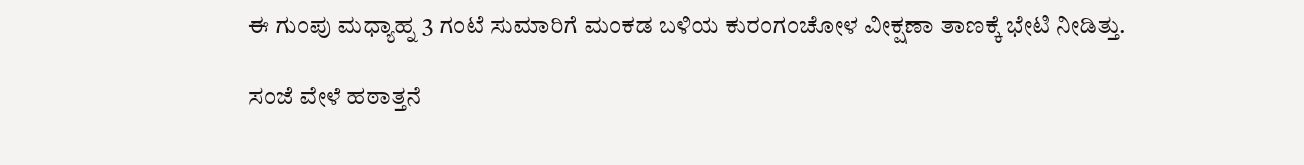ಈ ಗುಂಪು ಮಧ್ಯಾಹ್ನ 3 ಗಂಟೆ ಸುಮಾರಿಗೆ ಮಂಕಡ ಬಳಿಯ ಕುರಂಗಂಚೋಳ ವೀಕ್ಷಣಾ ತಾಣಕ್ಕೆ ಭೇಟಿ ನೀಡಿತ್ತು.

ಸಂಜೆ ವೇಳೆ ಹಠಾತ್ತನೆ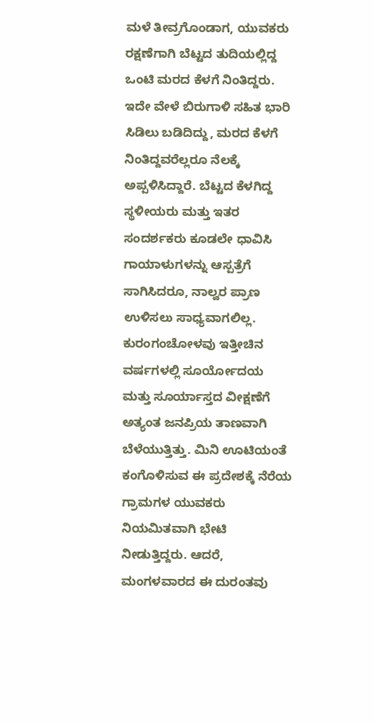ಮಳೆ ತೀವ್ರಗೊಂಡಾಗ, ಯುವಕರು ರಕ್ಷಣೆಗಾಗಿ ಬೆಟ್ಟದ ತುದಿಯಲ್ಲಿದ್ದ ಒಂಟಿ ಮರದ ಕೆಳಗೆ ನಿಂತಿದ್ದರು. ಇದೇ ವೇಳೆ ಬಿರುಗಾಳಿ ಸಹಿತ ಭಾರಿ ಸಿಡಿಲು ಬಡಿದಿದ್ದು, ಮರದ ಕೆಳಗೆ ನಿಂತಿದ್ದವರೆಲ್ಲರೂ ನೆಲಕ್ಕೆ ಅಪ್ಪಳಿಸಿದ್ದಾರೆ. ಬೆಟ್ಟದ ಕೆಳಗಿದ್ದ ಸ್ಥಳೀಯರು ಮತ್ತು ಇತರ ಸಂದರ್ಶಕರು ಕೂಡಲೇ ಧಾವಿಸಿ ಗಾಯಾಳುಗಳನ್ನು ಆಸ್ಪತ್ರೆಗೆ ಸಾಗಿಸಿದರೂ, ನಾಲ್ವರ ಪ್ರಾಣ ಉಳಿಸಲು ಸಾಧ್ಯವಾಗಲಿಲ್ಲ.
ಕುರಂಗಂಚೋಳವು ಇತ್ತೀಚಿನ ವರ್ಷಗಳಲ್ಲಿ ಸೂರ್ಯೋದಯ ಮತ್ತು ಸೂರ್ಯಾಸ್ತದ ವೀಕ್ಷಣೆಗೆ ಅತ್ಯಂತ ಜನಪ್ರಿಯ ತಾಣವಾಗಿ ಬೆಳೆಯುತ್ತಿತ್ತು. ಮಿನಿ ಊಟಿಯಂತೆ ಕಂಗೊಳಿಸುವ ಈ ಪ್ರದೇಶಕ್ಕೆ ನೆರೆಯ ಗ್ರಾಮಗಳ ಯುವಕರು ನಿಯಮಿತವಾಗಿ ಭೇಟಿ ನೀಡುತ್ತಿದ್ದರು. ಆದರೆ, ಮಂಗಳವಾರದ ಈ ದುರಂತವು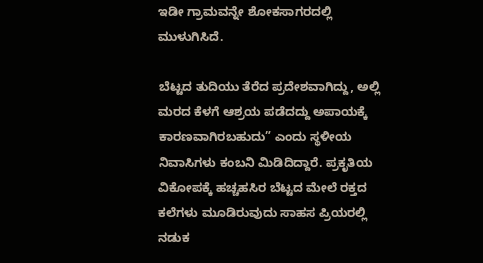ಇಡೀ ಗ್ರಾಮವನ್ನೇ ಶೋಕಸಾಗರದಲ್ಲಿ ಮುಳುಗಿಸಿದೆ.

ಬೆಟ್ಟದ ತುದಿಯು ತೆರೆದ ಪ್ರದೇಶವಾಗಿದ್ದು, ಅಲ್ಲಿ ಮರದ ಕೆಳಗೆ ಆಶ್ರಯ ಪಡೆದದ್ದು ಅಪಾಯಕ್ಕೆ ಕಾರಣವಾಗಿರಬಹುದು” ಎಂದು ಸ್ಥಳೀಯ ನಿವಾಸಿಗಳು ಕಂಬನಿ ಮಿಡಿದಿದ್ದಾರೆ. ಪ್ರಕೃತಿಯ ವಿಕೋಪಕ್ಕೆ ಹಚ್ಚಹಸಿರ ಬೆಟ್ಟದ ಮೇಲೆ ರಕ್ತದ ಕಲೆಗಳು ಮೂಡಿರುವುದು ಸಾಹಸ ಪ್ರಿಯರಲ್ಲಿ ನಡುಕ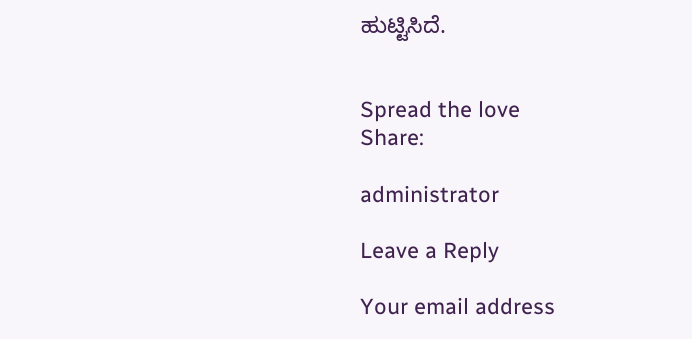ಹುಟ್ಟಿಸಿದೆ.


Spread the love
Share:

administrator

Leave a Reply

Your email address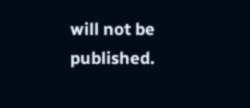will not be published.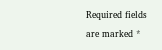Required fields are marked *